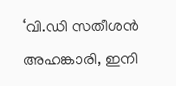‘വി.ഡി സതീശൻ അഹങ്കാരി, ഇനി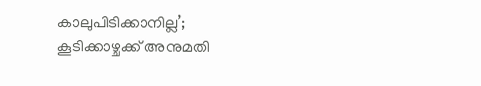കാലുപിടിക്കാനില്ല’; കൂടിക്കാഴ്ചക്ക് അനുമതി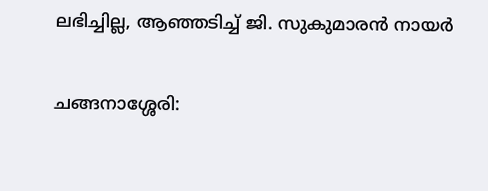ലഭിച്ചില്ല, ആഞ്ഞടിച്ച് ജി. സുകുമാരൻ നായർ

ചങ്ങനാശ്ശേരി: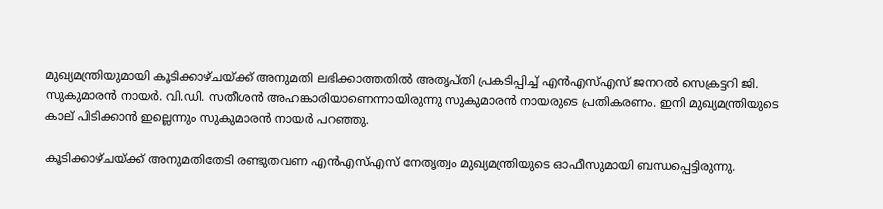മുഖ്യമന്ത്രിയുമായി കൂടിക്കാഴ്ചയ്ക്ക് അനുമതി ലഭിക്കാത്തതിൽ അതൃപ്തി പ്രകടിപ്പിച്ച് എൻഎസ്എസ് ജനറൽ സെക്രട്ടറി ജി. സുകുമാരൻ നായർ. വി.ഡി. സതീശൻ അഹങ്കാരിയാണെന്നായിരുന്നു സുകുമാരൻ നായരുടെ പ്രതികരണം. ഇനി മുഖ്യമന്ത്രിയുടെ കാല് പിടിക്കാൻ ഇല്ലെന്നും സുകുമാരൻ നായർ പറഞ്ഞു.

കൂടിക്കാഴ്ചയ്ക്ക് അനുമതിതേടി രണ്ടുതവണ എൻഎസ്എസ് നേതൃത്വം മുഖ്യമന്ത്രിയുടെ ഓഫീസുമായി ബന്ധപ്പെട്ടിരുന്നു.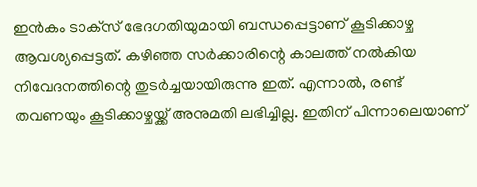ഇൻകം ടാക്‌സ് ഭേദഗതിയുമായി ബന്ധപ്പെട്ടാണ് കൂടിക്കാഴ്ച ആവശ്യപ്പെട്ടത്. കഴിഞ്ഞ സർക്കാരിന്റെ കാലത്ത് നൽകിയ നിവേദനത്തിന്റെ തുടർച്ചയായിരുന്നു ഇത്. എന്നാൽ, രണ്ട് തവണയും കൂടിക്കാഴ്ചയ്ക്ക് അനുമതി ലഭിച്ചില്ല. ഇതിന് പിന്നാലെയാണ്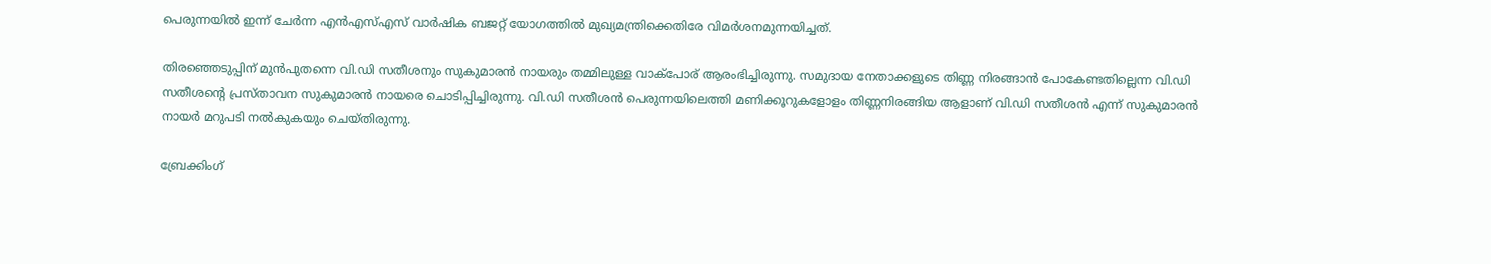പെരുന്നയിൽ ഇന്ന് ചേർന്ന എൻഎസ്എസ് വാർഷിക ബജറ്റ് യോഗത്തിൽ മുഖ്യമന്ത്രിക്കെതിരേ വിമർശനമുന്നയിച്ചത്.

തിരഞ്ഞെടുപ്പിന് മുൻപുതന്നെ വി.ഡി സതീശനും സുകുമാരൻ നായരും തമ്മിലുള്ള വാക്‌പോര് ആരംഭിച്ചിരുന്നു. സമുദായ നേതാക്കളുടെ തിണ്ണ നിരങ്ങാൻ പോകേണ്ടതില്ലെന്ന വി.ഡി സതീശന്റെ പ്രസ്താവന സുകുമാരൻ നായരെ ചൊടിപ്പിച്ചിരുന്നു. വി.ഡി സതീശൻ പെരുന്നയിലെത്തി മണിക്കൂറുകളോളം തിണ്ണനിരങ്ങിയ ആളാണ് വി.ഡി സതീശൻ എന്ന് സുകുമാരൻ നായർ മറുപടി നൽകുകയും ചെയ്തിരുന്നു.

ബ്രേക്കിംഗ്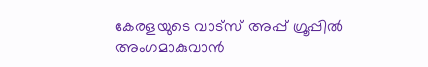കേരളയുടെ വാട്സ് അപ്പ് ഗ്രൂപ്പിൽ അംഗമാകുവാൻ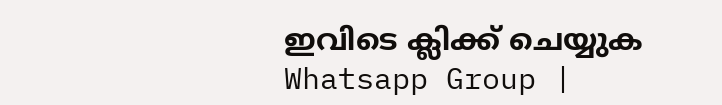ഇവിടെ ക്ലിക്ക് ചെയ്യുക Whatsapp Group |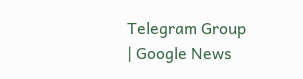Telegram Group | Google News